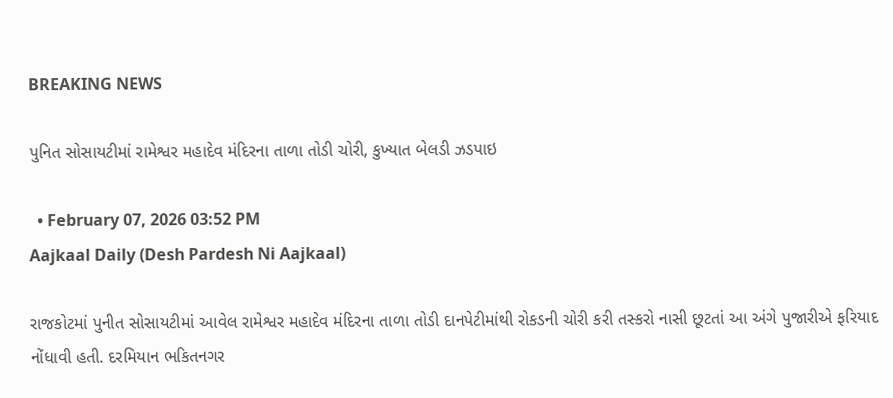BREAKING NEWS

પુનિત સોસાયટીમાં રામેશ્વર મહાદેવ મંદિરના તાળા તોડી ચોરી, કુખ્યાત બેલડી ઝડપાઇ

  • February 07, 2026 03:52 PM
Aajkaal Daily (Desh Pardesh Ni Aajkaal)

રાજકોટમાં પુનીત સોસાયટીમાં આવેલ રામેશ્વર મહાદેવ મંદિરના તાળા તોડી દાનપેટીમાંથી રોકડની ચોરી કરી તસ્કરો નાસી છૂટતાં આ અંગે પુજારીએ ફરિયાદ નોંધાવી હતી. દરમિયાન ભકિતનગર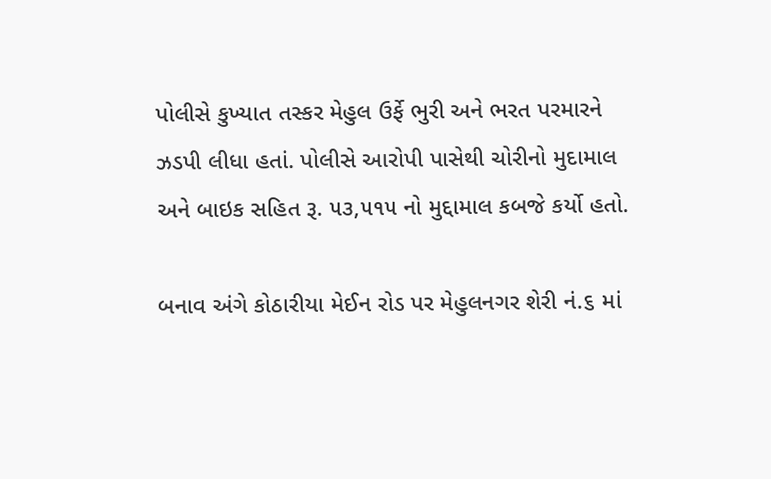પોલીસે કુખ્યાત તસ્કર મેહુલ ઉર્ફે ભુરી અને ભરત પરમારને ઝડપી લીધા હતાં. પોલીસે આરોપી પાસેથી ચોરીનો મુદામાલ અને બાઇક સહિત રૂ. ૫૩,૫૧૫ નો મુદ્દામાલ કબજે કર્યો હતો.

બનાવ અંગે કોઠારીયા મેઈન રોડ પર મેહુલનગર શેરી નં.૬ માં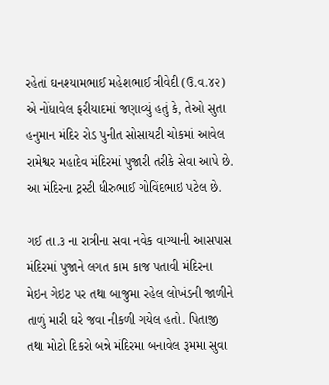રહેતાં ઘનશ્યામભાઈ મહેશભાઈ ત્રીવેદી (ઉ.વ.૪૨) એ નોંધાવેલ ફરીયાદમાં જણાવ્યું હતું કે, તેઓ સુતા હનુમાન મંદિર રોડ પુનીત સોસાયટી ચોકમાં આવેલ રામેશ્વર મહાદેવ મંદિરમાં પુજારી તરીકે સેવા આપે છે. આ મંદિરના ટ્રસ્ટી ધીરુભાઈ ગોવિંદભાઇ પટેલ છે.

ગઈ તા.૩ ના રાત્રીના સવા નવેક વાગ્યાની આસપાસ મંદિરમાં પુજાને લગત કામ કાજ પતાવી મંદિરના મેઇન ગેઇટ પર તથા બાજુમા રહેલ લોખંડની જાળીને તાળું મારી ઘરે જવા નીકળી ગયેલ હતો. પિતાજી તથા મોટો દિકરો બન્ને મંદિરમા બનાવેલ રૂમમા સુવા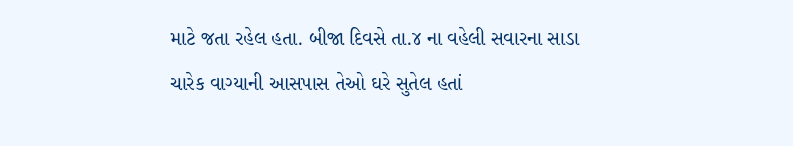માટે જતા રહેલ હતા. બીજા દિવસે તા.૪ ના વહેલી સવારના સાડા ચારેક વાગ્યાની આસપાસ તેઓ ઘરે સુતેલ હતાં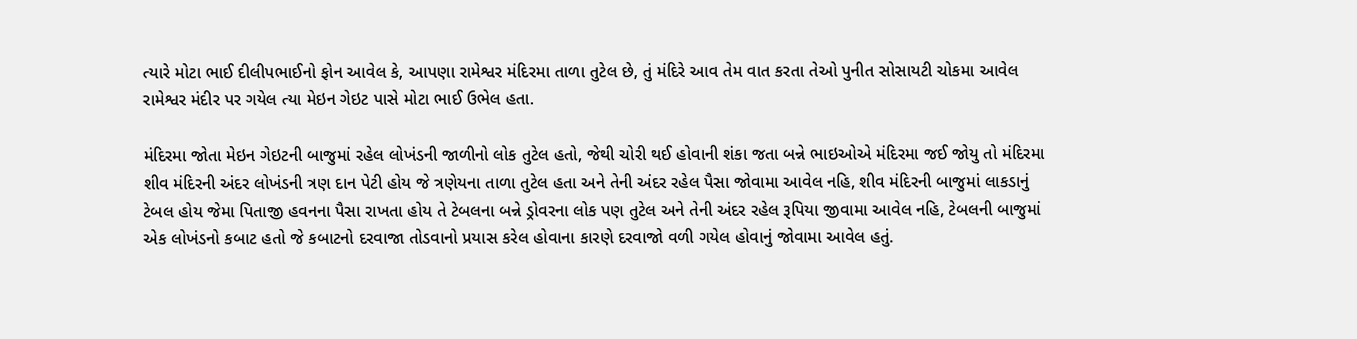ત્યારે મોટા ભાઈ દીલીપભાઈનો ફોન આવેલ કે, આપણા રામેશ્વર મંદિરમા તાળા તુટેલ છે, તું મંદિરે આવ તેમ વાત કરતા તેઓ પુનીત સોસાયટી ચોકમા આવેલ રામેશ્વર મંદીર પર ગયેલ ત્યા મેઇન ગેઇટ પાસે મોટા ભાઈ ઉભેલ હતા.

મંદિરમા જોતા મેઇન ગેઇટની બાજુમાં રહેલ લોખંડની જાળીનો લોક તુટેલ હતો, જેથી ચોરી થઈ હોવાની શંકા જતા બન્ને ભાઇઓએ મંદિરમા જઈ જોયુ તો મંદિરમા શીવ મંદિરની અંદર લોખંડની ત્રણ દાન પેટી હોય જે ત્રણેયના તાળા તુટેલ હતા અને તેની અંદર રહેલ પૈસા જોવામા આવેલ નહિ, શીવ મંદિરની બાજુમાં લાકડાનું ટેબલ હોય જેમા પિતાજી હવનના પૈસા રાખતા હોય તે ટેબલના બન્ને ડ્રોવરના લોક પણ તુટેલ અને તેની અંદર રહેલ રૂપિયા જીવામા આવેલ નહિ, ટેબલની બાજુમાં એક લોખંડનો કબાટ હતો જે કબાટનો દરવાજા તોડવાનો પ્રયાસ કરેલ હોવાના કારણે દરવાજો વળી ગયેલ હોવાનું જોવામા આવેલ હતું.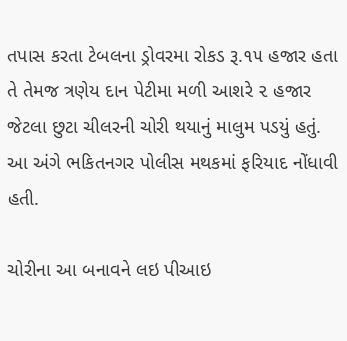તપાસ કરતા ટેબલના ડ્રોવરમા રોકડ રૂ.૧૫ હજાર હતા તે તેમજ ત્રણેય દાન પેટીમા મળી આશરે ૨ હજાર જેટલા છુટા ચીલરની ચોરી થયાનું માલુમ પડયું હતું. આ અંગે ભકિતનગર પોલીસ મથકમાં ફરિયાદ નોંધાવી હતી.

ચોરીના આ બનાવને લઇ પીઆઇ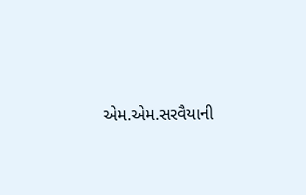એમ.એમ.સરવૈયાની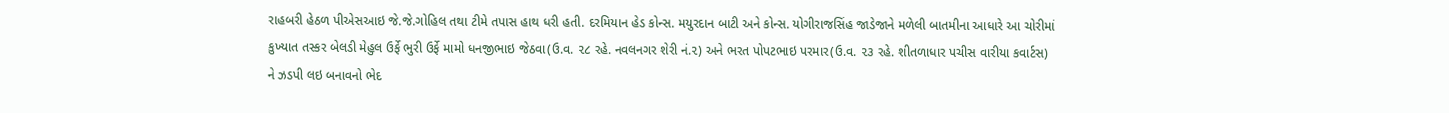રાહબરી હેઠળ પીએસઆઇ જે.જે.ગોહિલ તથા ટીમે તપાસ હાથ ધરી હતી. દરમિયાન હેડ કોન્સ. મયુરદાન બાટી અને કોન્સ. યોગીરાજસિંહ જાડેજાને મળેલી બાતમીના આધારે આ ચોરીમાં કુખ્યાત તસ્કર બેલડી મેહુલ ઉર્ફે ભુરી ઉર્ફે મામો ધનજીભાઇ જેઠવા(ઉ.વ. ૨૮ રહે. નવલનગર શેરી નં.૨) અને ભરત પોપટભાઇ પરમાર(ઉ.વ. ૨૩ રહે. શીતળાધાર પચીસ વારીયા કવાર્ટસ) ને ઝડપી લઇ બનાવનો ભેદ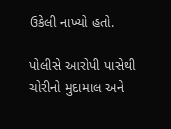ઉકેલી નાખ્યો હતો.

પોલીસે આરોપી પાસેથી ચોરીનો મુદામાલ અને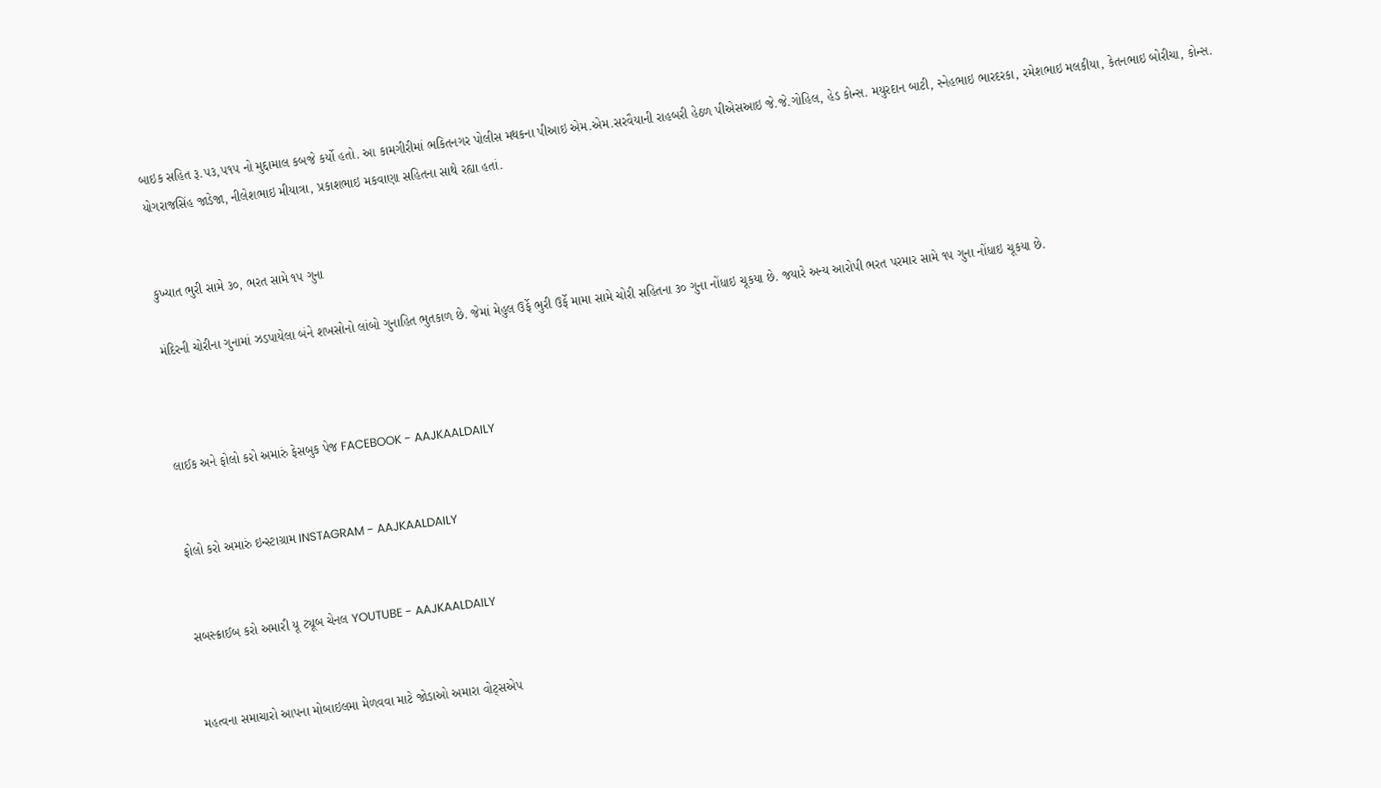બાઇક સહિત રૂ.૫૩,૫૧૫ નો મુદ્દામાલ કબજે કર્યો હતો. આ કામગીરીમાં ભકિતનગર પોલીસ મથકના પીઆઇ એમ.એમ.સરવૈયાની રાહબરી હેઠળ પીએસઆઇ જે.જે.ગોહિલ, હેડ કોન્સ. મયુરદાન બાટી, સ્નેહભાઇ ભારદરકા, રમેશભાઇ મલકીયા, કેતનભાઇ બોરીચા, કોન્સ. યોગરાજસિંહ જાડેજા, નીલેશભાઇ મીયાત્રા, પ્રકાશભાઇ મકવાણા સહિતના સાથે રહ્યા હતાં.


કુખ્યાત ભુરી સામે ૩૦, ભરત સામે ૧૫ ગુના

મંદિરની ચોરીના ગુનામાં ઝડપાયેલા બંને શખસોનો લાંબો ગુનાહિત ભુતકાળ છે. જેમાં મેહુલ ઉર્ફે ભુરી ઉર્ફે મામા સામે ચોરી સહિતના ૩૦ ગુના નોંધાઇ ચૂકયા છે. જયારે અન્ય આરોપી ભરત પરમાર સામે ૧૫ ગુના નોંધાઇ ચૂકયા છે.



લાઈક અને ફોલો કરો અમારું ફેસબુક પેજ FACEBOOK - AAJKAALDAILY


ફોલો કરો અમારું ઇન્સ્ટાગ્રામ INSTAGRAM - AAJKAALDAILY


સબસ્ક્રાઈબ કરો અમારી યૂ ટ્યૂબ ચેનલ YOUTUBE - AAJKAALDAILY


મહત્વના સમાચારો આપના મોબાઇલમા મેળવવા માટે જોડાઓ અમારા વોટ્સએપ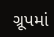ગ્રૂપમાં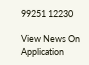99251 12230

View News On Application